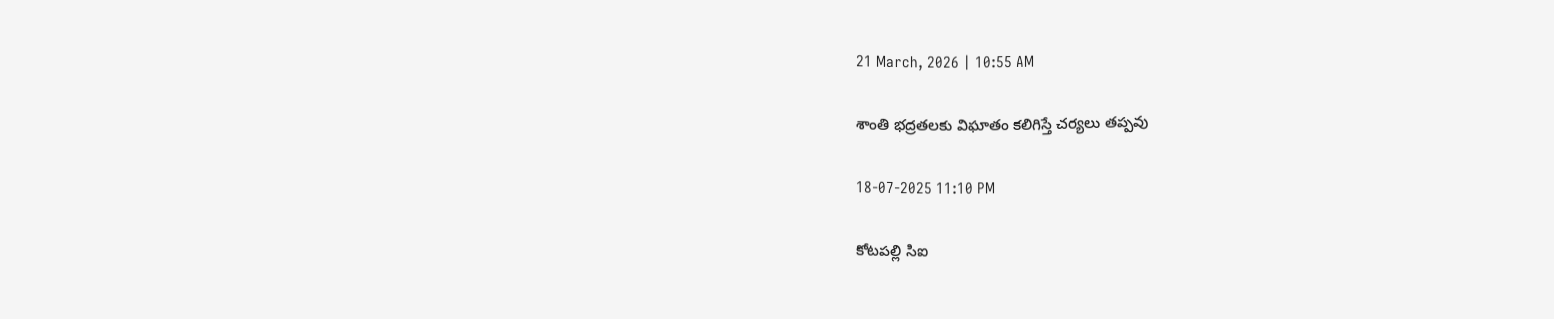21 March, 2026 | 10:55 AM

శాంతి భద్రతలకు విఘాతం కలిగిస్తే చర్యలు తప్పవు

18-07-2025 11:10 PM

కోటపల్లి సిఐ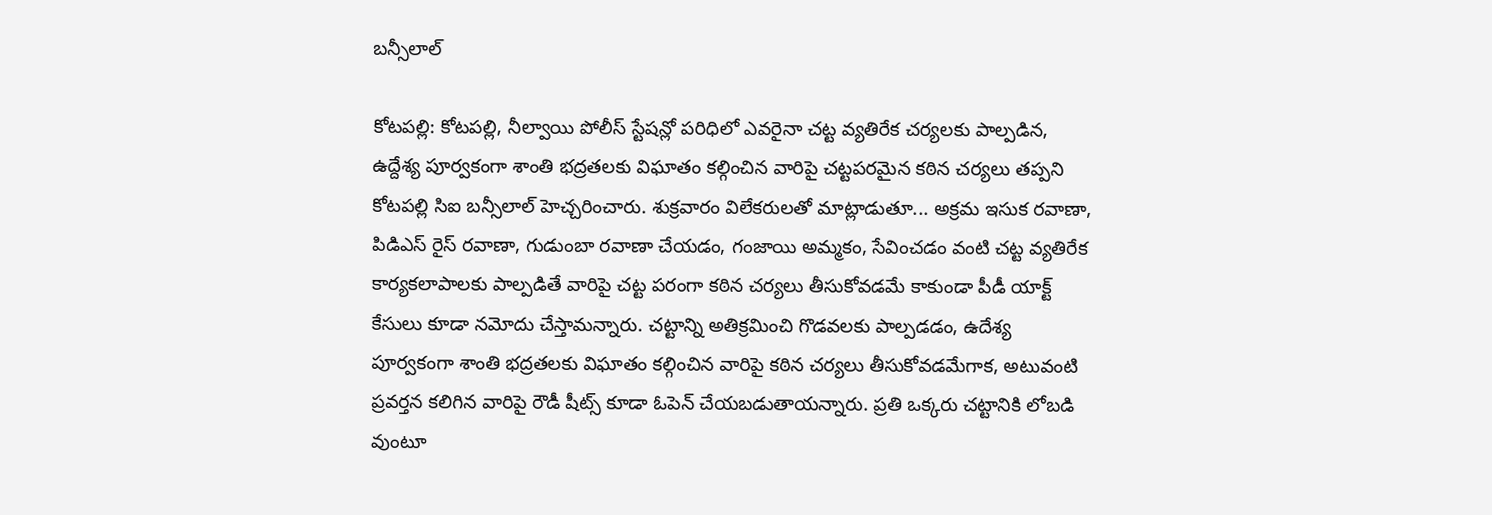బన్సీలాల్

కోటపల్లి: కోటపల్లి, నీల్వాయి పోలీస్ స్టేషన్లో పరిధిలో ఎవరైనా చట్ట వ్యతిరేక చర్యలకు పాల్పడిన, ఉద్దేశ్య పూర్వకంగా శాంతి భద్రతలకు విఘాతం కల్గించిన వారిపై చట్టపరమైన కఠిన చర్యలు తప్పని కోటపల్లి సిఐ బన్సీలాల్ హెచ్చరించారు. శుక్రవారం విలేకరులతో మాట్లాడుతూ... అక్రమ ఇసుక రవాణా, పిడిఎస్ రైస్ రవాణా, గుడుంబా రవాణా చేయడం, గంజాయి అమ్మకం, సేవించడం వంటి చట్ట వ్యతిరేక కార్యకలాపాలకు పాల్పడితే వారిపై చట్ట పరంగా కఠిన చర్యలు తీసుకోవడమే కాకుండా పీడీ యాక్ట్ కేసులు కూడా నమోదు చేస్తామన్నారు. చట్టాన్ని అతిక్రమించి గొడవలకు పాల్పడడం, ఉదేశ్య పూర్వకంగా శాంతి భద్రతలకు విఘాతం కల్గించిన వారిపై కఠిన చర్యలు తీసుకోవడమేగాక, అటువంటి ప్రవర్తన కలిగిన వారిపై రౌడీ షీట్స్ కూడా ఓపెన్ చేయబడుతాయన్నారు. ప్రతి ఒక్కరు చట్టానికి లోబడి వుంటూ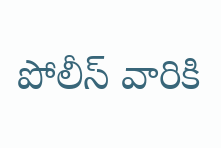పోలీస్ వారికి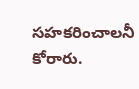సహకరించాలనీ కోరారు.